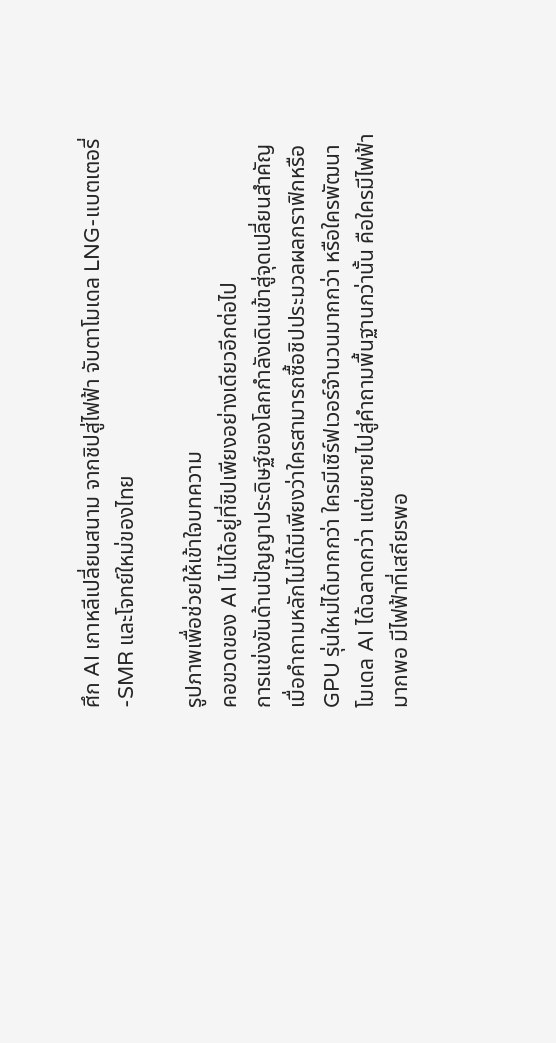ศึก AI เกาหลีเปลี่ยนสนาม จากชิปสู่ไฟฟ้า จับตาโมเดล LNG-แบตเตอรี่-SMR และโจทย์ใหม่ของไทย

รูปภาพเพื่อช่วยให้เข้าใจบทความ
คอขวดของ AI ไม่ได้อยู่ที่ชิปเพียงอย่างเดียวอีกต่อไป
การแข่งขันด้านปัญญาประดิษฐ์ของโลกกำลังเดินเข้าสู่จุดเปลี่ยนสำคัญ เมื่อคำถามหลักไม่ได้มีเพียงว่าใครสามารถซื้อชิปประมวลผลกราฟิกหรือ GPU รุ่นใหม่ได้มากกว่า ใครมีเซิร์ฟเวอร์จำนวนมากกว่า หรือใครพัฒนาโมเดล AI ได้ฉลาดกว่า แต่ขยายไปสู่คำถามพื้นฐานกว่านั้น คือใครมีไฟฟ้ามากพอ มีไฟฟ้าที่เสถียรพอ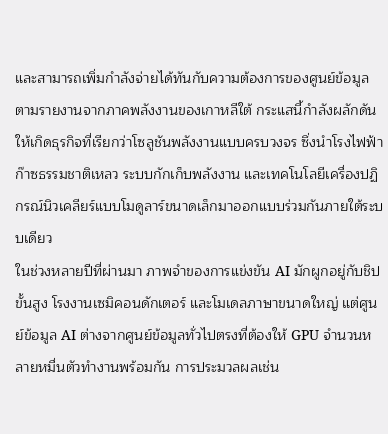และสามารถเพิ่มกำลังจ่ายได้ทันกับความต้องการของศูนย์ข้อมูล ตามรายงานจากภาคพลังงานของเกาหลีใต้ กระแสนี้กำลังผลักดันให้เกิดธุรกิจที่เรียกว่าโซลูชันพลังงานแบบครบวงจร ซึ่งนำโรงไฟฟ้าก๊าซธรรมชาติเหลว ระบบกักเก็บพลังงาน และเทคโนโลยีเครื่องปฏิกรณ์นิวเคลียร์แบบโมดูลาร์ขนาดเล็กมาออกแบบร่วมกันภายใต้ระบบเดียว
ในช่วงหลายปีที่ผ่านมา ภาพจำของการแข่งขัน AI มักผูกอยู่กับชิปขั้นสูง โรงงานเซมิคอนดักเตอร์ และโมเดลภาษาขนาดใหญ่ แต่ศูนย์ข้อมูล AI ต่างจากศูนย์ข้อมูลทั่วไปตรงที่ต้องให้ GPU จำนวนหลายหมื่นตัวทำงานพร้อมกัน การประมวลผลเช่น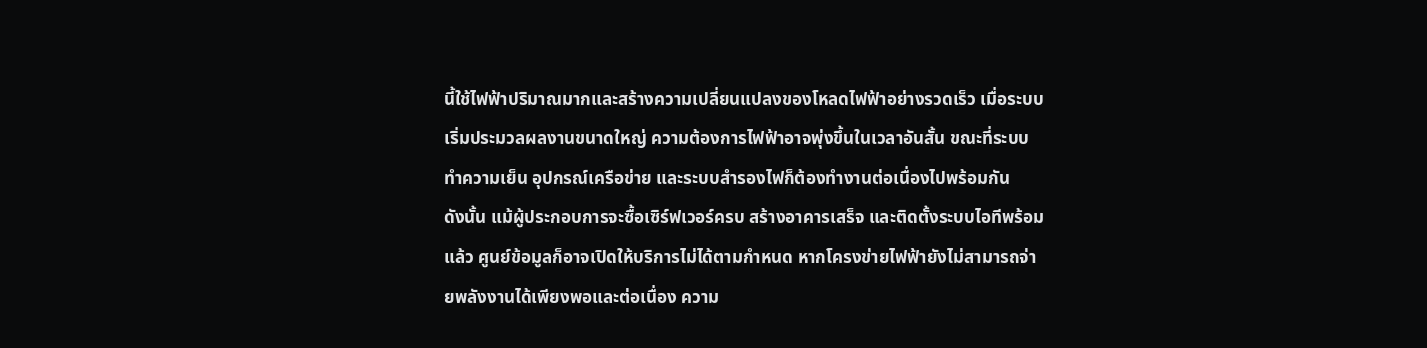นี้ใช้ไฟฟ้าปริมาณมากและสร้างความเปลี่ยนแปลงของโหลดไฟฟ้าอย่างรวดเร็ว เมื่อระบบเริ่มประมวลผลงานขนาดใหญ่ ความต้องการไฟฟ้าอาจพุ่งขึ้นในเวลาอันสั้น ขณะที่ระบบทำความเย็น อุปกรณ์เครือข่าย และระบบสำรองไฟก็ต้องทำงานต่อเนื่องไปพร้อมกัน
ดังนั้น แม้ผู้ประกอบการจะซื้อเซิร์ฟเวอร์ครบ สร้างอาคารเสร็จ และติดตั้งระบบไอทีพร้อมแล้ว ศูนย์ข้อมูลก็อาจเปิดให้บริการไม่ได้ตามกำหนด หากโครงข่ายไฟฟ้ายังไม่สามารถจ่ายพลังงานได้เพียงพอและต่อเนื่อง ความ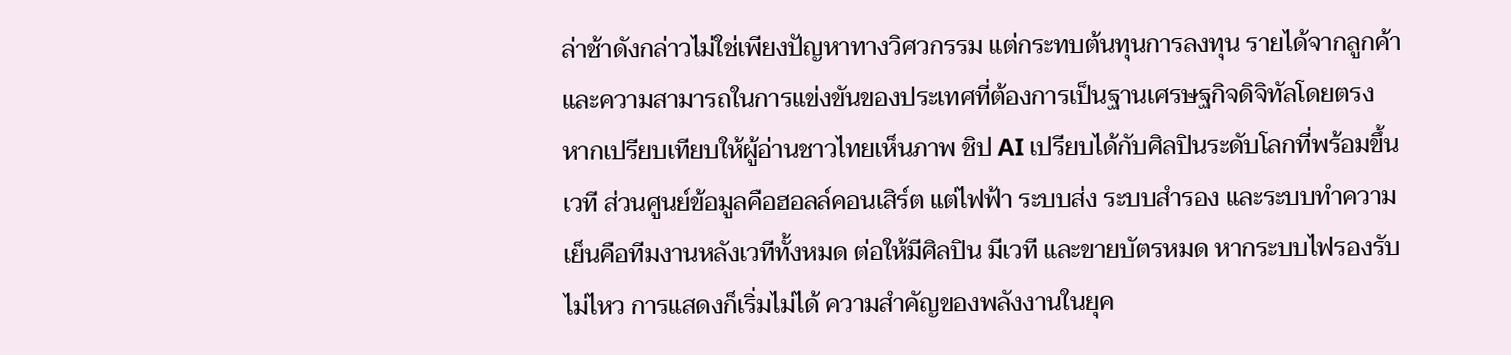ล่าช้าดังกล่าวไม่ใช่เพียงปัญหาทางวิศวกรรม แต่กระทบต้นทุนการลงทุน รายได้จากลูกค้า และความสามารถในการแข่งขันของประเทศที่ต้องการเป็นฐานเศรษฐกิจดิจิทัลโดยตรง
หากเปรียบเทียบให้ผู้อ่านชาวไทยเห็นภาพ ชิป AI เปรียบได้กับศิลปินระดับโลกที่พร้อมขึ้นเวที ส่วนศูนย์ข้อมูลคือฮอลล์คอนเสิร์ต แต่ไฟฟ้า ระบบส่ง ระบบสำรอง และระบบทำความเย็นคือทีมงานหลังเวทีทั้งหมด ต่อให้มีศิลปิน มีเวที และขายบัตรหมด หากระบบไฟรองรับไม่ไหว การแสดงก็เริ่มไม่ได้ ความสำคัญของพลังงานในยุค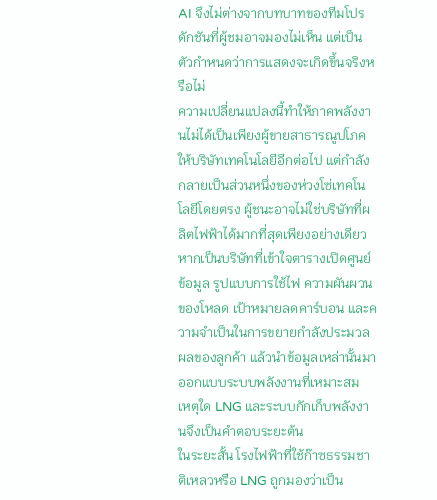AI จึงไม่ต่างจากบทบาทของทีมโปรดักชันที่ผู้ชมอาจมองไม่เห็น แต่เป็นตัวกำหนดว่าการแสดงจะเกิดขึ้นจริงหรือไม่
ความเปลี่ยนแปลงนี้ทำให้ภาคพลังงานไม่ได้เป็นเพียงผู้ขายสาธารณูปโภคให้บริษัทเทคโนโลยีอีกต่อไป แต่กำลังกลายเป็นส่วนหนึ่งของห่วงโซ่เทคโนโลยีโดยตรง ผู้ชนะอาจไม่ใช่บริษัทที่ผลิตไฟฟ้าได้มากที่สุดเพียงอย่างเดียว หากเป็นบริษัทที่เข้าใจตารางเปิดศูนย์ข้อมูล รูปแบบการใช้ไฟ ความผันผวนของโหลด เป้าหมายลดคาร์บอน และความจำเป็นในการขยายกำลังประมวลผลของลูกค้า แล้วนำข้อมูลเหล่านั้นมาออกแบบระบบพลังงานที่เหมาะสม
เหตุใด LNG และระบบกักเก็บพลังงานจึงเป็นคำตอบระยะต้น
ในระยะสั้น โรงไฟฟ้าที่ใช้ก๊าซธรรมชาติเหลวหรือ LNG ถูกมองว่าเป็น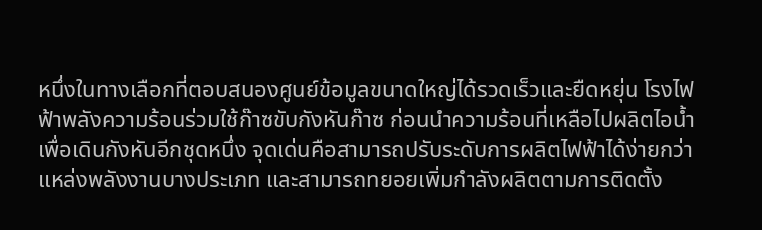หนึ่งในทางเลือกที่ตอบสนองศูนย์ข้อมูลขนาดใหญ่ได้รวดเร็วและยืดหยุ่น โรงไฟฟ้าพลังความร้อนร่วมใช้ก๊าซขับกังหันก๊าซ ก่อนนำความร้อนที่เหลือไปผลิตไอน้ำเพื่อเดินกังหันอีกชุดหนึ่ง จุดเด่นคือสามารถปรับระดับการผลิตไฟฟ้าได้ง่ายกว่าแหล่งพลังงานบางประเภท และสามารถทยอยเพิ่มกำลังผลิตตามการติดตั้ง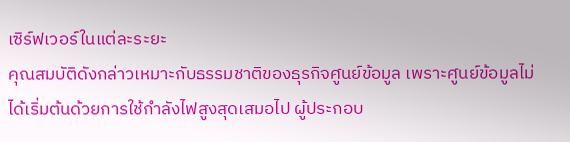เซิร์ฟเวอร์ในแต่ละระยะ
คุณสมบัติดังกล่าวเหมาะกับธรรมชาติของธุรกิจศูนย์ข้อมูล เพราะศูนย์ข้อมูลไม่ได้เริ่มต้นด้วยการใช้กำลังไฟสูงสุดเสมอไป ผู้ประกอบ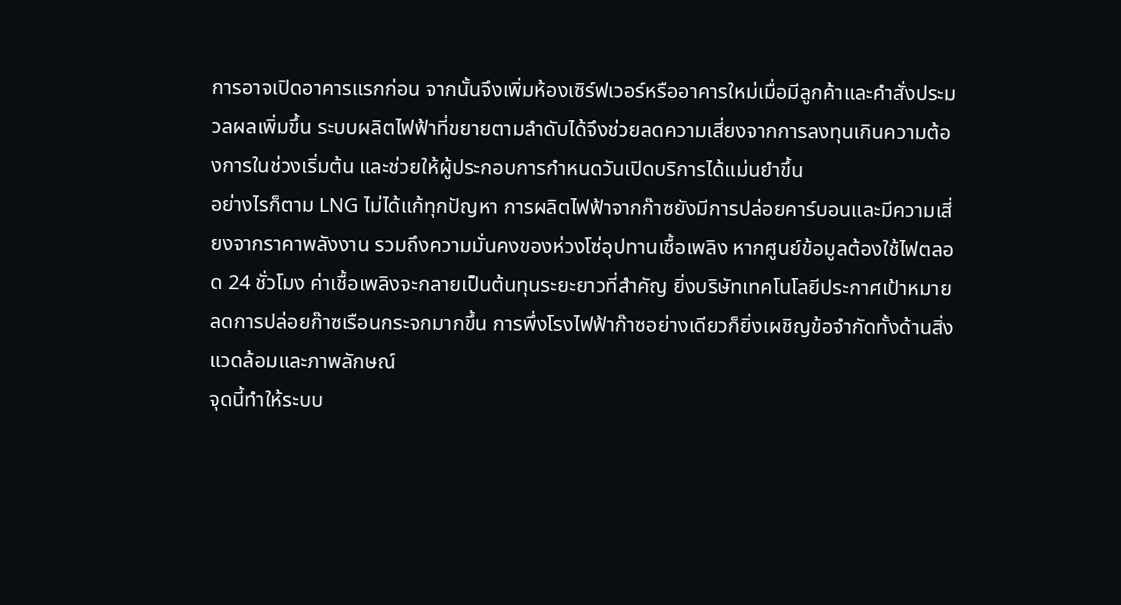การอาจเปิดอาคารแรกก่อน จากนั้นจึงเพิ่มห้องเซิร์ฟเวอร์หรืออาคารใหม่เมื่อมีลูกค้าและคำสั่งประมวลผลเพิ่มขึ้น ระบบผลิตไฟฟ้าที่ขยายตามลำดับได้จึงช่วยลดความเสี่ยงจากการลงทุนเกินความต้องการในช่วงเริ่มต้น และช่วยให้ผู้ประกอบการกำหนดวันเปิดบริการได้แม่นยำขึ้น
อย่างไรก็ตาม LNG ไม่ได้แก้ทุกปัญหา การผลิตไฟฟ้าจากก๊าซยังมีการปล่อยคาร์บอนและมีความเสี่ยงจากราคาพลังงาน รวมถึงความมั่นคงของห่วงโซ่อุปทานเชื้อเพลิง หากศูนย์ข้อมูลต้องใช้ไฟตลอด 24 ชั่วโมง ค่าเชื้อเพลิงจะกลายเป็นต้นทุนระยะยาวที่สำคัญ ยิ่งบริษัทเทคโนโลยีประกาศเป้าหมายลดการปล่อยก๊าซเรือนกระจกมากขึ้น การพึ่งโรงไฟฟ้าก๊าซอย่างเดียวก็ยิ่งเผชิญข้อจำกัดทั้งด้านสิ่งแวดล้อมและภาพลักษณ์
จุดนี้ทำให้ระบบ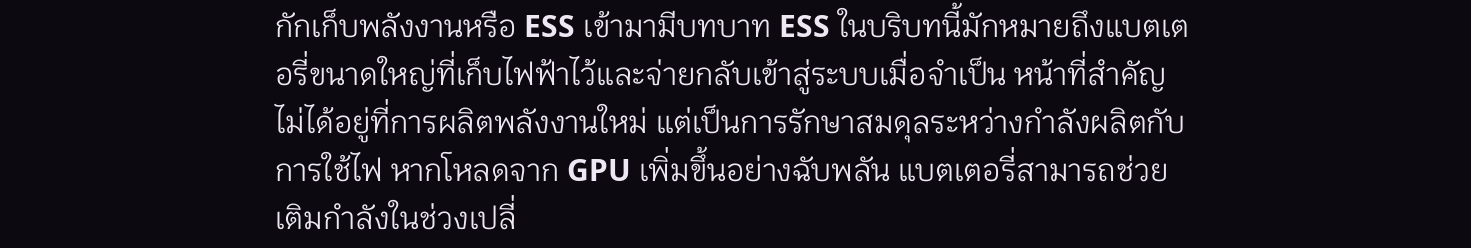กักเก็บพลังงานหรือ ESS เข้ามามีบทบาท ESS ในบริบทนี้มักหมายถึงแบตเตอรี่ขนาดใหญ่ที่เก็บไฟฟ้าไว้และจ่ายกลับเข้าสู่ระบบเมื่อจำเป็น หน้าที่สำคัญไม่ได้อยู่ที่การผลิตพลังงานใหม่ แต่เป็นการรักษาสมดุลระหว่างกำลังผลิตกับการใช้ไฟ หากโหลดจาก GPU เพิ่มขึ้นอย่างฉับพลัน แบตเตอรี่สามารถช่วยเติมกำลังในช่วงเปลี่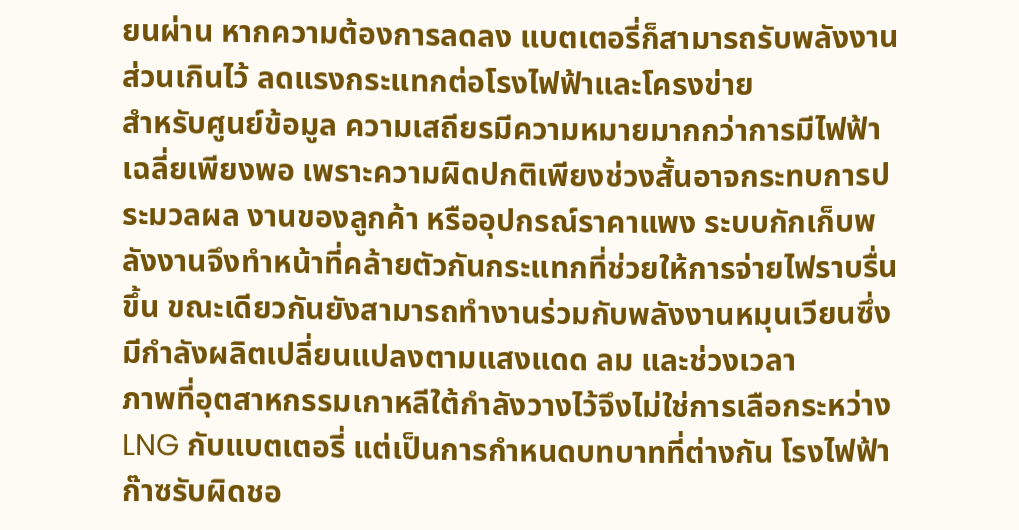ยนผ่าน หากความต้องการลดลง แบตเตอรี่ก็สามารถรับพลังงานส่วนเกินไว้ ลดแรงกระแทกต่อโรงไฟฟ้าและโครงข่าย
สำหรับศูนย์ข้อมูล ความเสถียรมีความหมายมากกว่าการมีไฟฟ้าเฉลี่ยเพียงพอ เพราะความผิดปกติเพียงช่วงสั้นอาจกระทบการประมวลผล งานของลูกค้า หรืออุปกรณ์ราคาแพง ระบบกักเก็บพลังงานจึงทำหน้าที่คล้ายตัวกันกระแทกที่ช่วยให้การจ่ายไฟราบรื่นขึ้น ขณะเดียวกันยังสามารถทำงานร่วมกับพลังงานหมุนเวียนซึ่งมีกำลังผลิตเปลี่ยนแปลงตามแสงแดด ลม และช่วงเวลา
ภาพที่อุตสาหกรรมเกาหลีใต้กำลังวางไว้จึงไม่ใช่การเลือกระหว่าง LNG กับแบตเตอรี่ แต่เป็นการกำหนดบทบาทที่ต่างกัน โรงไฟฟ้าก๊าซรับผิดชอ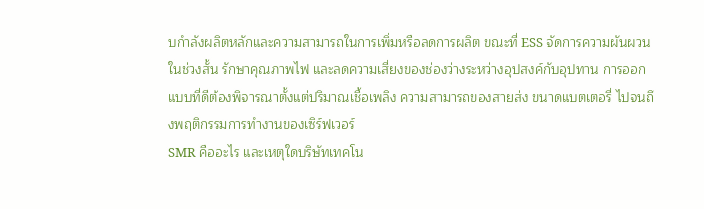บกำลังผลิตหลักและความสามารถในการเพิ่มหรือลดการผลิต ขณะที่ ESS จัดการความผันผวนในช่วงสั้น รักษาคุณภาพไฟ และลดความเสี่ยงของช่องว่างระหว่างอุปสงค์กับอุปทาน การออกแบบที่ดีต้องพิจารณาตั้งแต่ปริมาณเชื้อเพลิง ความสามารถของสายส่ง ขนาดแบตเตอรี่ ไปจนถึงพฤติกรรมการทำงานของเซิร์ฟเวอร์
SMR คืออะไร และเหตุใดบริษัทเทคโน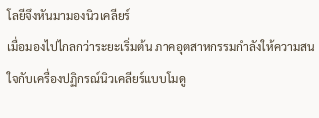โลยีจึงหันมามองนิวเคลียร์
เมื่อมองไปไกลกว่าระยะเริ่มต้น ภาคอุตสาหกรรมกำลังให้ความสนใจกับเครื่องปฏิกรณ์นิวเคลียร์แบบโมดู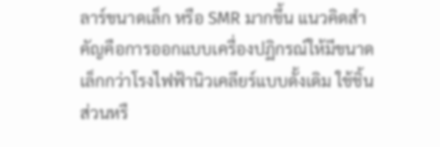ลาร์ขนาดเล็ก หรือ SMR มากขึ้น แนวคิดสำคัญคือการออกแบบเครื่องปฏิกรณ์ให้มีขนาดเล็กกว่าโรงไฟฟ้านิวเคลียร์แบบดั้งเดิม ใช้ชิ้นส่วนหรื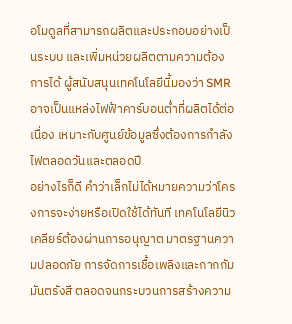อโมดูลที่สามารถผลิตและประกอบอย่างเป็นระบบ และเพิ่มหน่วยผลิตตามความต้องการได้ ผู้สนับสนุนเทคโนโลยีนี้มองว่า SMR อาจเป็นแหล่งไฟฟ้าคาร์บอนต่ำที่ผลิตได้ต่อเนื่อง เหมาะกับศูนย์ข้อมูลซึ่งต้องการกำลังไฟตลอดวันและตลอดปี
อย่างไรก็ดี คำว่าเล็กไม่ได้หมายความว่าโครงการจะง่ายหรือเปิดใช้ได้ทันที เทคโนโลยีนิวเคลียร์ต้องผ่านการอนุญาต มาตรฐานความปลอดภัย การจัดการเชื้อเพลิงและกากกัมมันตรังสี ตลอดจนกระบวนการสร้างความ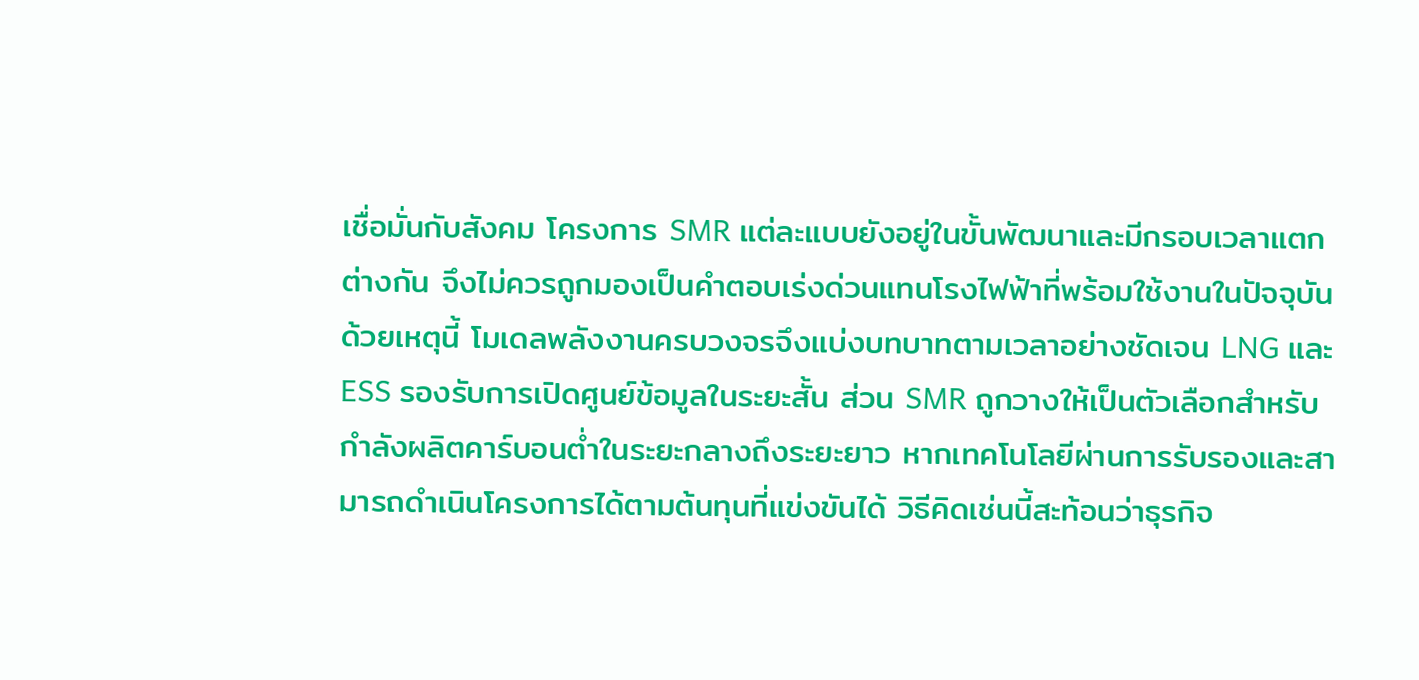เชื่อมั่นกับสังคม โครงการ SMR แต่ละแบบยังอยู่ในขั้นพัฒนาและมีกรอบเวลาแตกต่างกัน จึงไม่ควรถูกมองเป็นคำตอบเร่งด่วนแทนโรงไฟฟ้าที่พร้อมใช้งานในปัจจุบัน
ด้วยเหตุนี้ โมเดลพลังงานครบวงจรจึงแบ่งบทบาทตามเวลาอย่างชัดเจน LNG และ ESS รองรับการเปิดศูนย์ข้อมูลในระยะสั้น ส่วน SMR ถูกวางให้เป็นตัวเลือกสำหรับกำลังผลิตคาร์บอนต่ำในระยะกลางถึงระยะยาว หากเทคโนโลยีผ่านการรับรองและสามารถดำเนินโครงการได้ตามต้นทุนที่แข่งขันได้ วิธีคิดเช่นนี้สะท้อนว่าธุรกิจ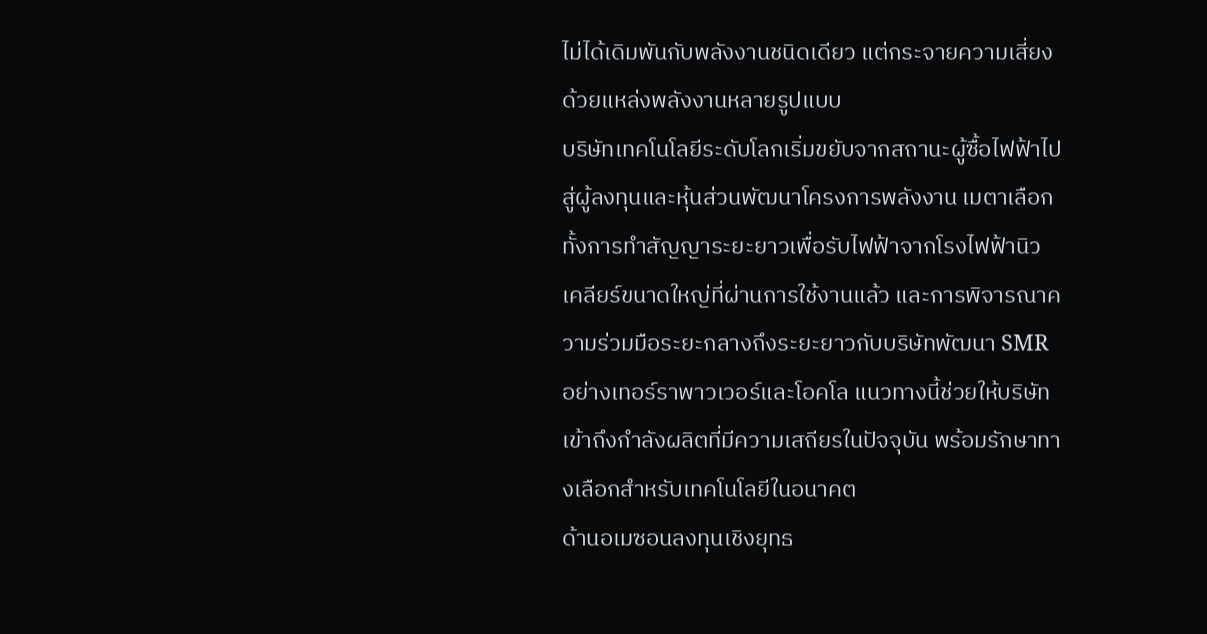ไม่ได้เดิมพันกับพลังงานชนิดเดียว แต่กระจายความเสี่ยงด้วยแหล่งพลังงานหลายรูปแบบ
บริษัทเทคโนโลยีระดับโลกเริ่มขยับจากสถานะผู้ซื้อไฟฟ้าไปสู่ผู้ลงทุนและหุ้นส่วนพัฒนาโครงการพลังงาน เมตาเลือกทั้งการทำสัญญาระยะยาวเพื่อรับไฟฟ้าจากโรงไฟฟ้านิวเคลียร์ขนาดใหญ่ที่ผ่านการใช้งานแล้ว และการพิจารณาความร่วมมือระยะกลางถึงระยะยาวกับบริษัทพัฒนา SMR อย่างเทอร์ราพาวเวอร์และโอคโล แนวทางนี้ช่วยให้บริษัทเข้าถึงกำลังผลิตที่มีความเสถียรในปัจจุบัน พร้อมรักษาทางเลือกสำหรับเทคโนโลยีในอนาคต
ด้านอเมซอนลงทุนเชิงยุทธ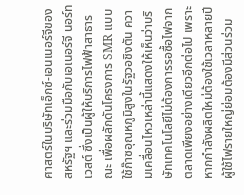ศาสตร์ในบริษัทเอ็กซ์-เอนเนอร์จีของสหรัฐฯ และร่วมมือกับเอเนอร์จี นอร์ทเวสต์ ซึ่งเป็นผู้ให้บริการไฟฟ้าสาธารณะ เพื่อผลักดันโครงการ SMR แบบใช้ก๊าซอุณหภูมิสูงในรัฐวอชิงตัน ความเคลื่อนไหวเหล่านี้แสดงให้เห็นว่าบริษัทเทคโนโลยีไม่ต้องการรอซื้อไฟจากตลาดเพียงอย่างเดียวอีกต่อไป เพราะหากกำลังผลิตใหม่ต้องใช้เวลาหลายปี ผู้ใช้ไฟรายใหญ่ย่อมต้องมีส่วนร่วม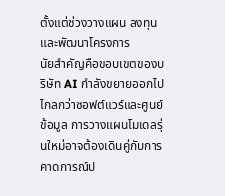ตั้งแต่ช่วงวางแผน ลงทุน และพัฒนาโครงการ
นัยสำคัญคือขอบเขตของบริษัท AI กำลังขยายออกไปไกลกว่าซอฟต์แวร์และศูนย์ข้อมูล การวางแผนโมเดลรุ่นใหม่อาจต้องเดินคู่กับการคาดการณ์ป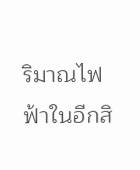ริมาณไฟฟ้าในอีกสิ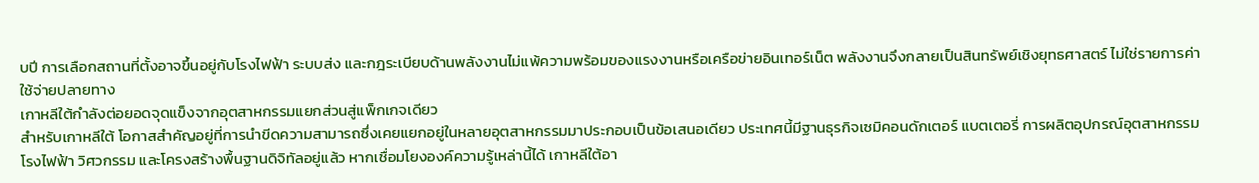บปี การเลือกสถานที่ตั้งอาจขึ้นอยู่กับโรงไฟฟ้า ระบบส่ง และกฎระเบียบด้านพลังงานไม่แพ้ความพร้อมของแรงงานหรือเครือข่ายอินเทอร์เน็ต พลังงานจึงกลายเป็นสินทรัพย์เชิงยุทธศาสตร์ ไม่ใช่รายการค่าใช้จ่ายปลายทาง
เกาหลีใต้กำลังต่อยอดจุดแข็งจากอุตสาหกรรมแยกส่วนสู่แพ็กเกจเดียว
สำหรับเกาหลีใต้ โอกาสสำคัญอยู่ที่การนำขีดความสามารถซึ่งเคยแยกอยู่ในหลายอุตสาหกรรมมาประกอบเป็นข้อเสนอเดียว ประเทศนี้มีฐานธุรกิจเซมิคอนดักเตอร์ แบตเตอรี่ การผลิตอุปกรณ์อุตสาหกรรม โรงไฟฟ้า วิศวกรรม และโครงสร้างพื้นฐานดิจิทัลอยู่แล้ว หากเชื่อมโยงองค์ความรู้เหล่านี้ได้ เกาหลีใต้อา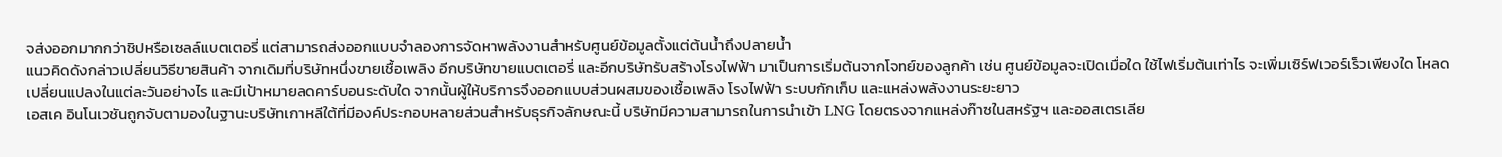จส่งออกมากกว่าชิปหรือเซลล์แบตเตอรี่ แต่สามารถส่งออกแบบจำลองการจัดหาพลังงานสำหรับศูนย์ข้อมูลตั้งแต่ต้นน้ำถึงปลายน้ำ
แนวคิดดังกล่าวเปลี่ยนวิธีขายสินค้า จากเดิมที่บริษัทหนึ่งขายเชื้อเพลิง อีกบริษัทขายแบตเตอรี่ และอีกบริษัทรับสร้างโรงไฟฟ้า มาเป็นการเริ่มต้นจากโจทย์ของลูกค้า เช่น ศูนย์ข้อมูลจะเปิดเมื่อใด ใช้ไฟเริ่มต้นเท่าไร จะเพิ่มเซิร์ฟเวอร์เร็วเพียงใด โหลดเปลี่ยนแปลงในแต่ละวันอย่างไร และมีเป้าหมายลดคาร์บอนระดับใด จากนั้นผู้ให้บริการจึงออกแบบส่วนผสมของเชื้อเพลิง โรงไฟฟ้า ระบบกักเก็บ และแหล่งพลังงานระยะยาว
เอสเค อินโนเวชันถูกจับตามองในฐานะบริษัทเกาหลีใต้ที่มีองค์ประกอบหลายส่วนสำหรับธุรกิจลักษณะนี้ บริษัทมีความสามารถในการนำเข้า LNG โดยตรงจากแหล่งก๊าซในสหรัฐฯ และออสเตรเลีย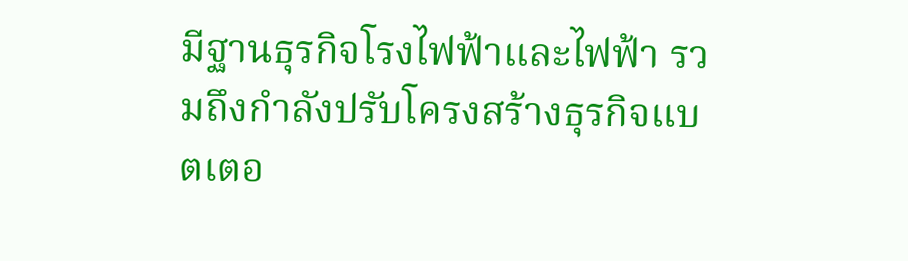มีฐานธุรกิจโรงไฟฟ้าและไฟฟ้า รวมถึงกำลังปรับโครงสร้างธุรกิจแบตเตอ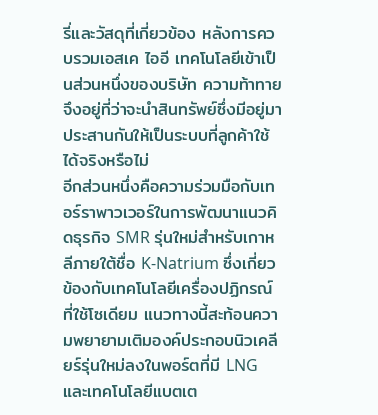รี่และวัสดุที่เกี่ยวข้อง หลังการควบรวมเอสเค ไออี เทคโนโลยีเข้าเป็นส่วนหนึ่งของบริษัท ความท้าทายจึงอยู่ที่ว่าจะนำสินทรัพย์ซึ่งมีอยู่มาประสานกันให้เป็นระบบที่ลูกค้าใช้ได้จริงหรือไม่
อีกส่วนหนึ่งคือความร่วมมือกับเทอร์ราพาวเวอร์ในการพัฒนาแนวคิดธุรกิจ SMR รุ่นใหม่สำหรับเกาหลีภายใต้ชื่อ K-Natrium ซึ่งเกี่ยวข้องกับเทคโนโลยีเครื่องปฏิกรณ์ที่ใช้โซเดียม แนวทางนี้สะท้อนความพยายามเติมองค์ประกอบนิวเคลียร์รุ่นใหม่ลงในพอร์ตที่มี LNG และเทคโนโลยีแบตเต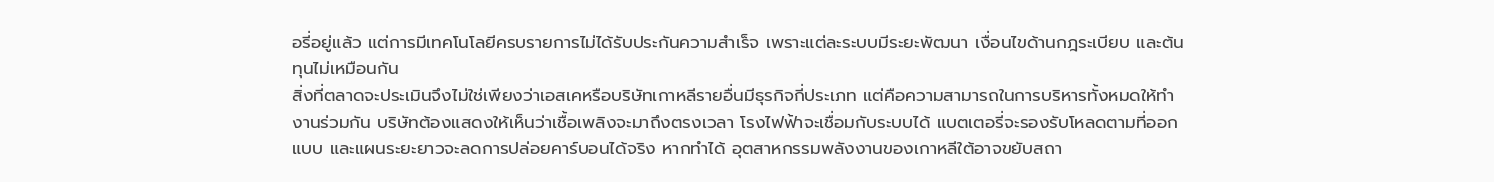อรี่อยู่แล้ว แต่การมีเทคโนโลยีครบรายการไม่ได้รับประกันความสำเร็จ เพราะแต่ละระบบมีระยะพัฒนา เงื่อนไขด้านกฎระเบียบ และต้นทุนไม่เหมือนกัน
สิ่งที่ตลาดจะประเมินจึงไม่ใช่เพียงว่าเอสเคหรือบริษัทเกาหลีรายอื่นมีธุรกิจกี่ประเภท แต่คือความสามารถในการบริหารทั้งหมดให้ทำงานร่วมกัน บริษัทต้องแสดงให้เห็นว่าเชื้อเพลิงจะมาถึงตรงเวลา โรงไฟฟ้าจะเชื่อมกับระบบได้ แบตเตอรี่จะรองรับโหลดตามที่ออกแบบ และแผนระยะยาวจะลดการปล่อยคาร์บอนได้จริง หากทำได้ อุตสาหกรรมพลังงานของเกาหลีใต้อาจขยับสถา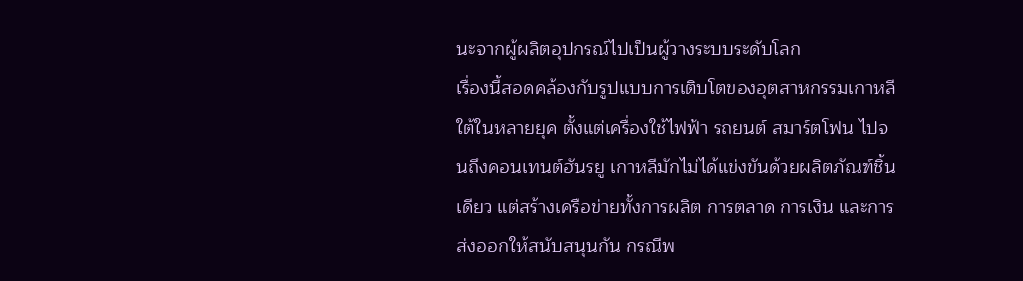นะจากผู้ผลิตอุปกรณ์ไปเป็นผู้วางระบบระดับโลก
เรื่องนี้สอดคล้องกับรูปแบบการเติบโตของอุตสาหกรรมเกาหลีใต้ในหลายยุค ตั้งแต่เครื่องใช้ไฟฟ้า รถยนต์ สมาร์ตโฟน ไปจนถึงคอนเทนต์ฮันรยู เกาหลีมักไม่ได้แข่งขันด้วยผลิตภัณฑ์ชิ้นเดียว แต่สร้างเครือข่ายทั้งการผลิต การตลาด การเงิน และการส่งออกให้สนับสนุนกัน กรณีพ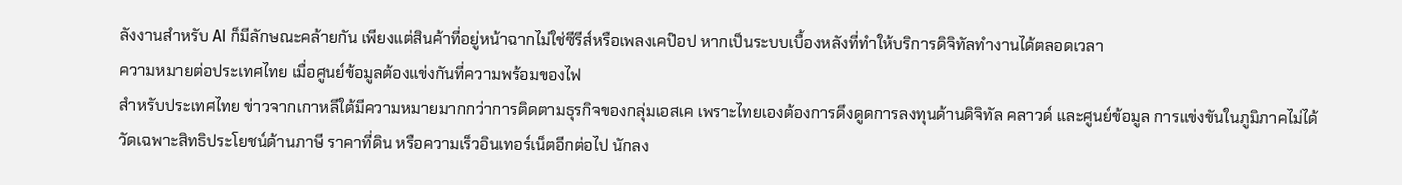ลังงานสำหรับ AI ก็มีลักษณะคล้ายกัน เพียงแต่สินค้าที่อยู่หน้าฉากไม่ใช่ซีรีส์หรือเพลงเคป๊อป หากเป็นระบบเบื้องหลังที่ทำให้บริการดิจิทัลทำงานได้ตลอดเวลา
ความหมายต่อประเทศไทย เมื่อศูนย์ข้อมูลต้องแข่งกันที่ความพร้อมของไฟ
สำหรับประเทศไทย ข่าวจากเกาหลีใต้มีความหมายมากกว่าการติดตามธุรกิจของกลุ่มเอสเค เพราะไทยเองต้องการดึงดูดการลงทุนด้านดิจิทัล คลาวด์ และศูนย์ข้อมูล การแข่งขันในภูมิภาคไม่ได้วัดเฉพาะสิทธิประโยชน์ด้านภาษี ราคาที่ดิน หรือความเร็วอินเทอร์เน็ตอีกต่อไป นักลง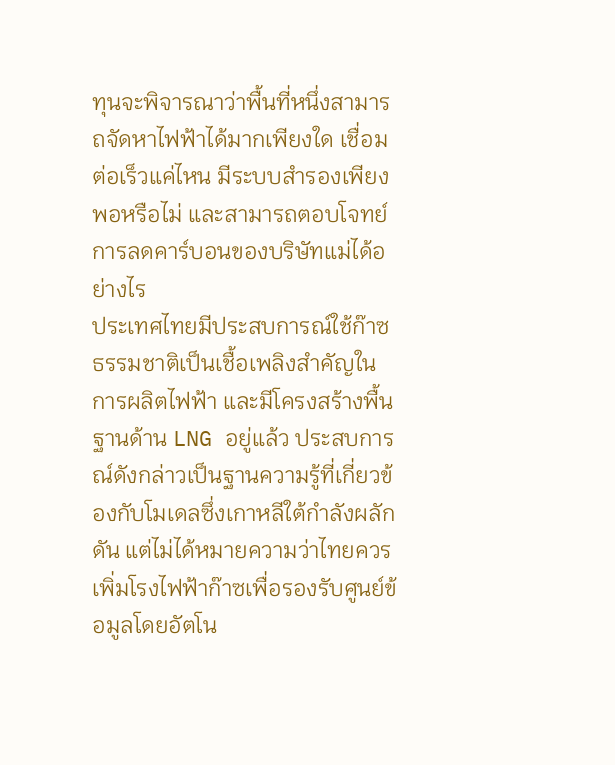ทุนจะพิจารณาว่าพื้นที่หนึ่งสามารถจัดหาไฟฟ้าได้มากเพียงใด เชื่อมต่อเร็วแค่ไหน มีระบบสำรองเพียงพอหรือไม่ และสามารถตอบโจทย์การลดคาร์บอนของบริษัทแม่ได้อย่างไร
ประเทศไทยมีประสบการณ์ใช้ก๊าซธรรมชาติเป็นเชื้อเพลิงสำคัญในการผลิตไฟฟ้า และมีโครงสร้างพื้นฐานด้าน LNG อยู่แล้ว ประสบการณ์ดังกล่าวเป็นฐานความรู้ที่เกี่ยวข้องกับโมเดลซึ่งเกาหลีใต้กำลังผลักดัน แต่ไม่ได้หมายความว่าไทยควรเพิ่มโรงไฟฟ้าก๊าซเพื่อรองรับศูนย์ข้อมูลโดยอัตโน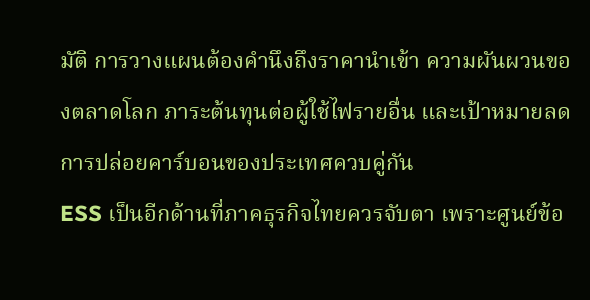มัติ การวางแผนต้องคำนึงถึงราคานำเข้า ความผันผวนของตลาดโลก ภาระต้นทุนต่อผู้ใช้ไฟรายอื่น และเป้าหมายลดการปล่อยคาร์บอนของประเทศควบคู่กัน
ESS เป็นอีกด้านที่ภาคธุรกิจไทยควรจับตา เพราะศูนย์ข้อ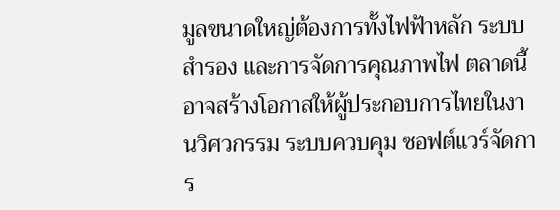มูลขนาดใหญ่ต้องการทั้งไฟฟ้าหลัก ระบบสำรอง และการจัดการคุณภาพไฟ ตลาดนี้อาจสร้างโอกาสให้ผู้ประกอบการไทยในงานวิศวกรรม ระบบควบคุม ซอฟต์แวร์จัดการ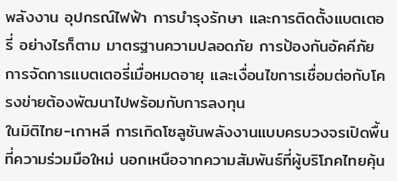พลังงาน อุปกรณ์ไฟฟ้า การบำรุงรักษา และการติดตั้งแบตเตอรี่ อย่างไรก็ตาม มาตรฐานความปลอดภัย การป้องกันอัคคีภัย การจัดการแบตเตอรี่เมื่อหมดอายุ และเงื่อนไขการเชื่อมต่อกับโครงข่ายต้องพัฒนาไปพร้อมกับการลงทุน
ในมิติไทย-เกาหลี การเกิดโซลูชันพลังงานแบบครบวงจรเปิดพื้นที่ความร่วมมือใหม่ นอกเหนือจากความสัมพันธ์ที่ผู้บริโภคไทยคุ้น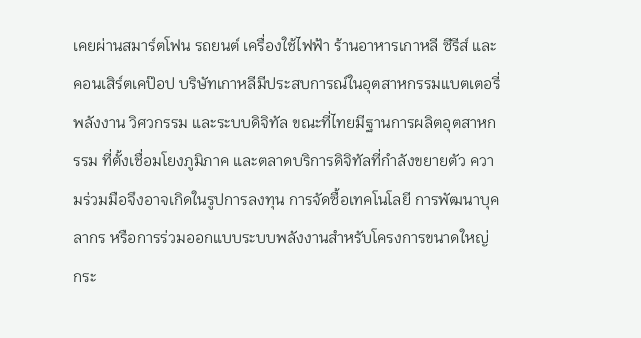เคยผ่านสมาร์ตโฟน รถยนต์ เครื่องใช้ไฟฟ้า ร้านอาหารเกาหลี ซีรีส์ และคอนเสิร์ตเคป๊อป บริษัทเกาหลีมีประสบการณ์ในอุตสาหกรรมแบตเตอรี่ พลังงาน วิศวกรรม และระบบดิจิทัล ขณะที่ไทยมีฐานการผลิตอุตสาหกรรม ที่ตั้งเชื่อมโยงภูมิภาค และตลาดบริการดิจิทัลที่กำลังขยายตัว ความร่วมมือจึงอาจเกิดในรูปการลงทุน การจัดซื้อเทคโนโลยี การพัฒนาบุคลากร หรือการร่วมออกแบบระบบพลังงานสำหรับโครงการขนาดใหญ่
กระ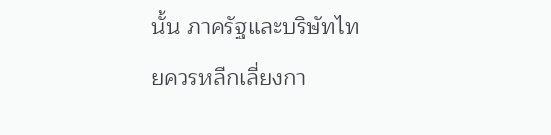นั้น ภาครัฐและบริษัทไทยควรหลีกเลี่ยงกา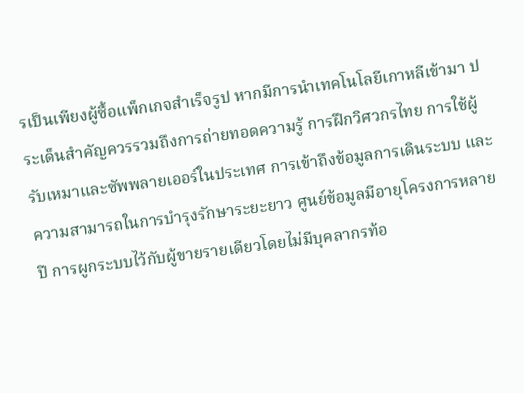รเป็นเพียงผู้ซื้อแพ็กเกจสำเร็จรูป หากมีการนำเทคโนโลยีเกาหลีเข้ามา ประเด็นสำคัญควรรวมถึงการถ่ายทอดความรู้ การฝึกวิศวกรไทย การใช้ผู้รับเหมาและซัพพลายเออร์ในประเทศ การเข้าถึงข้อมูลการเดินระบบ และความสามารถในการบำรุงรักษาระยะยาว ศูนย์ข้อมูลมีอายุโครงการหลายปี การผูกระบบไว้กับผู้ขายรายเดียวโดยไม่มีบุคลากรท้อ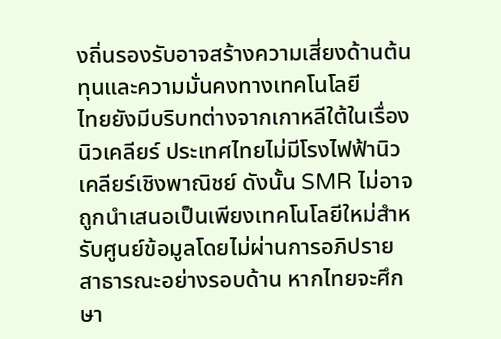งถิ่นรองรับอาจสร้างความเสี่ยงด้านต้นทุนและความมั่นคงทางเทคโนโลยี
ไทยยังมีบริบทต่างจากเกาหลีใต้ในเรื่องนิวเคลียร์ ประเทศไทยไม่มีโรงไฟฟ้านิวเคลียร์เชิงพาณิชย์ ดังนั้น SMR ไม่อาจถูกนำเสนอเป็นเพียงเทคโนโลยีใหม่สำหรับศูนย์ข้อมูลโดยไม่ผ่านการอภิปรายสาธารณะอย่างรอบด้าน หากไทยจะศึกษา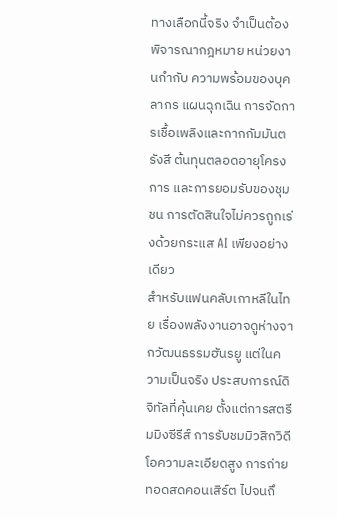ทางเลือกนี้จริง จำเป็นต้องพิจารณากฎหมาย หน่วยงานกำกับ ความพร้อมของบุคลากร แผนฉุกเฉิน การจัดการเชื้อเพลิงและกากกัมมันตรังสี ต้นทุนตลอดอายุโครงการ และการยอมรับของชุมชน การตัดสินใจไม่ควรถูกเร่งด้วยกระแส AI เพียงอย่างเดียว
สำหรับแฟนคลับเกาหลีในไทย เรื่องพลังงานอาจดูห่างจากวัฒนธรรมฮันรยู แต่ในความเป็นจริง ประสบการณ์ดิจิทัลที่คุ้นเคย ตั้งแต่การสตรีมมิงซีรีส์ การรับชมมิวสิกวิดีโอความละเอียดสูง การถ่ายทอดสดคอนเสิร์ต ไปจนถึ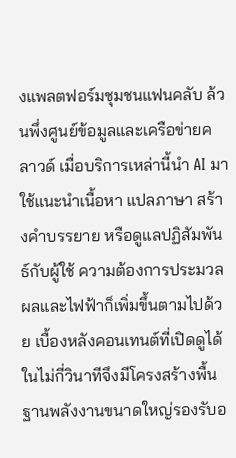งแพลตฟอร์มชุมชนแฟนคลับ ล้วนพึ่งศูนย์ข้อมูลและเครือข่ายคลาวด์ เมื่อบริการเหล่านี้นำ AI มาใช้แนะนำเนื้อหา แปลภาษา สร้างคำบรรยาย หรือดูแลปฏิสัมพันธ์กับผู้ใช้ ความต้องการประมวลผลและไฟฟ้าก็เพิ่มขึ้นตามไปด้วย เบื้องหลังคอนเทนต์ที่เปิดดูได้ในไม่กี่วินาทีจึงมีโครงสร้างพื้นฐานพลังงานขนาดใหญ่รองรับอ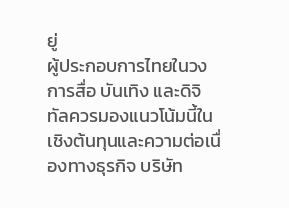ยู่
ผู้ประกอบการไทยในวงการสื่อ บันเทิง และดิจิทัลควรมองแนวโน้มนี้ในเชิงต้นทุนและความต่อเนื่องทางธุรกิจ บริษัท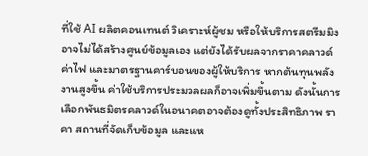ที่ใช้ AI ผลิตคอนเทนต์ วิเคราะห์ผู้ชม หรือให้บริการสตรีมมิงอาจไม่ได้สร้างศูนย์ข้อมูลเอง แต่ยังได้รับผลจากราคาคลาวด์ ค่าไฟ และมาตรฐานคาร์บอนของผู้ให้บริการ หากต้นทุนพลังงานสูงขึ้น ค่าใช้บริการประมวลผลก็อาจเพิ่มขึ้นตาม ดังนั้นการเลือกพันธมิตรคลาวด์ในอนาคตอาจต้องดูทั้งประสิทธิภาพ ราคา สถานที่จัดเก็บข้อมูล และแห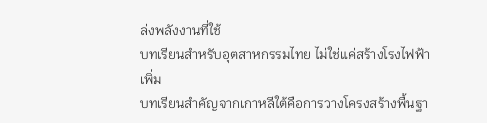ล่งพลังงานที่ใช้
บทเรียนสำหรับอุตสาหกรรมไทย ไม่ใช่แค่สร้างโรงไฟฟ้าเพิ่ม
บทเรียนสำคัญจากเกาหลีใต้คือการวางโครงสร้างพื้นฐา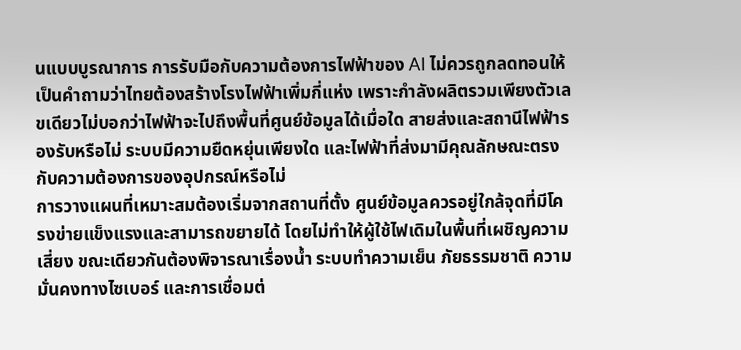นแบบบูรณาการ การรับมือกับความต้องการไฟฟ้าของ AI ไม่ควรถูกลดทอนให้เป็นคำถามว่าไทยต้องสร้างโรงไฟฟ้าเพิ่มกี่แห่ง เพราะกำลังผลิตรวมเพียงตัวเลขเดียวไม่บอกว่าไฟฟ้าจะไปถึงพื้นที่ศูนย์ข้อมูลได้เมื่อใด สายส่งและสถานีไฟฟ้ารองรับหรือไม่ ระบบมีความยืดหยุ่นเพียงใด และไฟฟ้าที่ส่งมามีคุณลักษณะตรงกับความต้องการของอุปกรณ์หรือไม่
การวางแผนที่เหมาะสมต้องเริ่มจากสถานที่ตั้ง ศูนย์ข้อมูลควรอยู่ใกล้จุดที่มีโครงข่ายแข็งแรงและสามารถขยายได้ โดยไม่ทำให้ผู้ใช้ไฟเดิมในพื้นที่เผชิญความเสี่ยง ขณะเดียวกันต้องพิจารณาเรื่องน้ำ ระบบทำความเย็น ภัยธรรมชาติ ความมั่นคงทางไซเบอร์ และการเชื่อมต่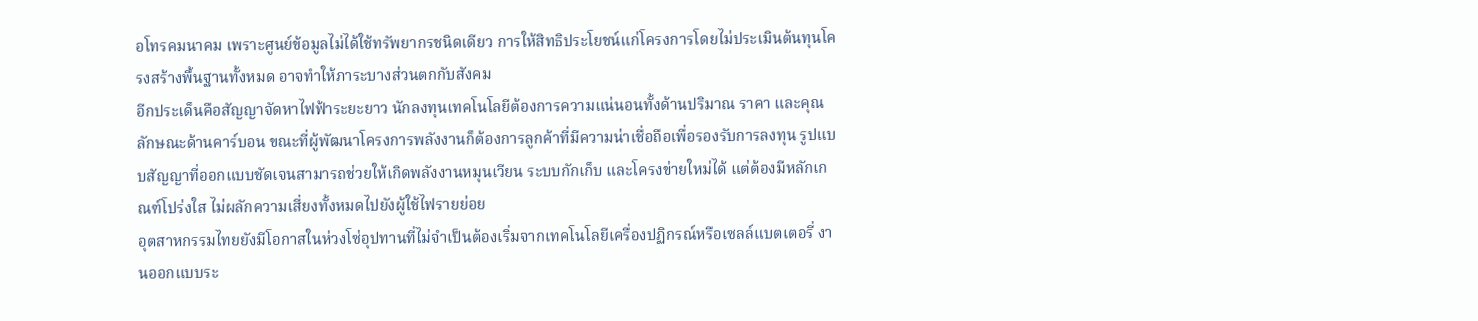อโทรคมนาคม เพราะศูนย์ข้อมูลไม่ได้ใช้ทรัพยากรชนิดเดียว การให้สิทธิประโยชน์แก่โครงการโดยไม่ประเมินต้นทุนโครงสร้างพื้นฐานทั้งหมด อาจทำให้ภาระบางส่วนตกกับสังคม
อีกประเด็นคือสัญญาจัดหาไฟฟ้าระยะยาว นักลงทุนเทคโนโลยีต้องการความแน่นอนทั้งด้านปริมาณ ราคา และคุณลักษณะด้านคาร์บอน ขณะที่ผู้พัฒนาโครงการพลังงานก็ต้องการลูกค้าที่มีความน่าเชื่อถือเพื่อรองรับการลงทุน รูปแบบสัญญาที่ออกแบบชัดเจนสามารถช่วยให้เกิดพลังงานหมุนเวียน ระบบกักเก็บ และโครงข่ายใหม่ได้ แต่ต้องมีหลักเกณฑ์โปร่งใส ไม่ผลักความเสี่ยงทั้งหมดไปยังผู้ใช้ไฟรายย่อย
อุตสาหกรรมไทยยังมีโอกาสในห่วงโซ่อุปทานที่ไม่จำเป็นต้องเริ่มจากเทคโนโลยีเครื่องปฏิกรณ์หรือเซลล์แบตเตอรี่ งานออกแบบระ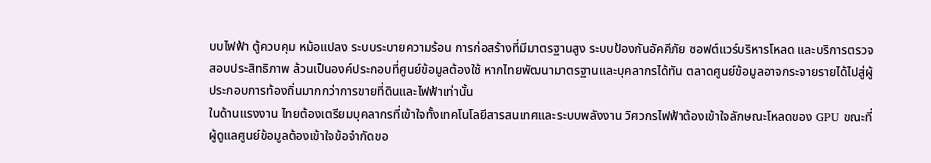บบไฟฟ้า ตู้ควบคุม หม้อแปลง ระบบระบายความร้อน การก่อสร้างที่มีมาตรฐานสูง ระบบป้องกันอัคคีภัย ซอฟต์แวร์บริหารโหลด และบริการตรวจสอบประสิทธิภาพ ล้วนเป็นองค์ประกอบที่ศูนย์ข้อมูลต้องใช้ หากไทยพัฒนามาตรฐานและบุคลากรได้ทัน ตลาดศูนย์ข้อมูลอาจกระจายรายได้ไปสู่ผู้ประกอบการท้องถิ่นมากกว่าการขายที่ดินและไฟฟ้าเท่านั้น
ในด้านแรงงาน ไทยต้องเตรียมบุคลากรที่เข้าใจทั้งเทคโนโลยีสารสนเทศและระบบพลังงาน วิศวกรไฟฟ้าต้องเข้าใจลักษณะโหลดของ GPU ขณะที่ผู้ดูแลศูนย์ข้อมูลต้องเข้าใจข้อจำกัดขอ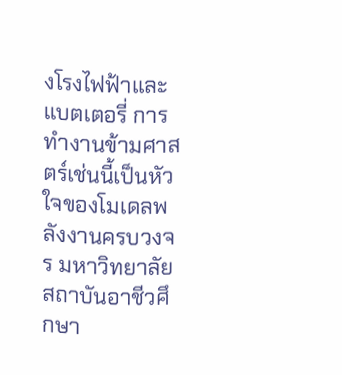งโรงไฟฟ้าและแบตเตอรี่ การทำงานข้ามศาสตร์เช่นนี้เป็นหัวใจของโมเดลพลังงานครบวงจร มหาวิทยาลัย สถาบันอาชีวศึกษา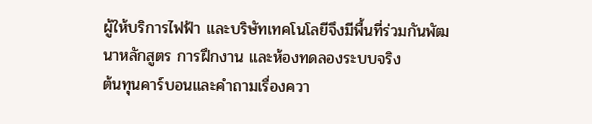ผู้ให้บริการไฟฟ้า และบริษัทเทคโนโลยีจึงมีพื้นที่ร่วมกันพัฒนาหลักสูตร การฝึกงาน และห้องทดลองระบบจริง
ต้นทุนคาร์บอนและคำถามเรื่องควา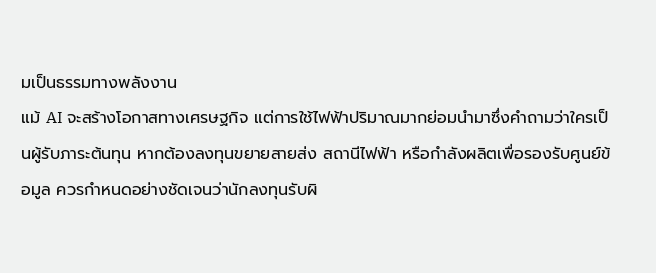มเป็นธรรมทางพลังงาน
แม้ AI จะสร้างโอกาสทางเศรษฐกิจ แต่การใช้ไฟฟ้าปริมาณมากย่อมนำมาซึ่งคำถามว่าใครเป็นผู้รับภาระต้นทุน หากต้องลงทุนขยายสายส่ง สถานีไฟฟ้า หรือกำลังผลิตเพื่อรองรับศูนย์ข้อมูล ควรกำหนดอย่างชัดเจนว่านักลงทุนรับผิ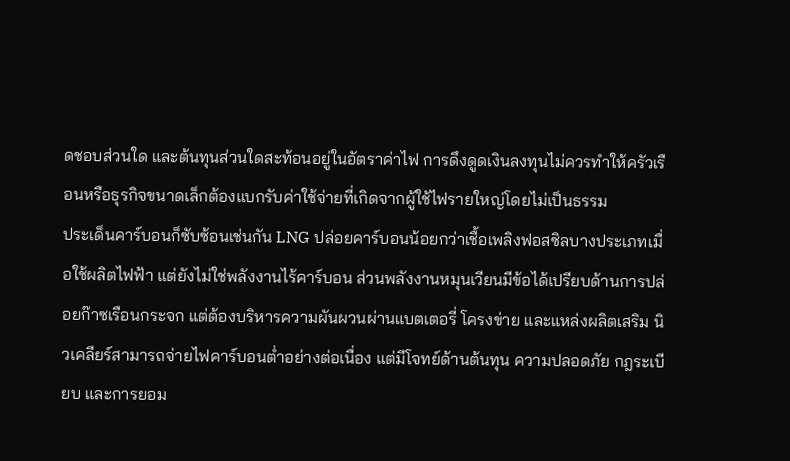ดชอบส่วนใด และต้นทุนส่วนใดสะท้อนอยู่ในอัตราค่าไฟ การดึงดูดเงินลงทุนไม่ควรทำให้ครัวเรือนหรือธุรกิจขนาดเล็กต้องแบกรับค่าใช้จ่ายที่เกิดจากผู้ใช้ไฟรายใหญ่โดยไม่เป็นธรรม
ประเด็นคาร์บอนก็ซับซ้อนเช่นกัน LNG ปล่อยคาร์บอนน้อยกว่าเชื้อเพลิงฟอสซิลบางประเภทเมื่อใช้ผลิตไฟฟ้า แต่ยังไม่ใช่พลังงานไร้คาร์บอน ส่วนพลังงานหมุนเวียนมีข้อได้เปรียบด้านการปล่อยก๊าซเรือนกระจก แต่ต้องบริหารความผันผวนผ่านแบตเตอรี่ โครงข่าย และแหล่งผลิตเสริม นิวเคลียร์สามารถจ่ายไฟคาร์บอนต่ำอย่างต่อเนื่อง แต่มีโจทย์ด้านต้นทุน ความปลอดภัย กฎระเบียบ และการยอม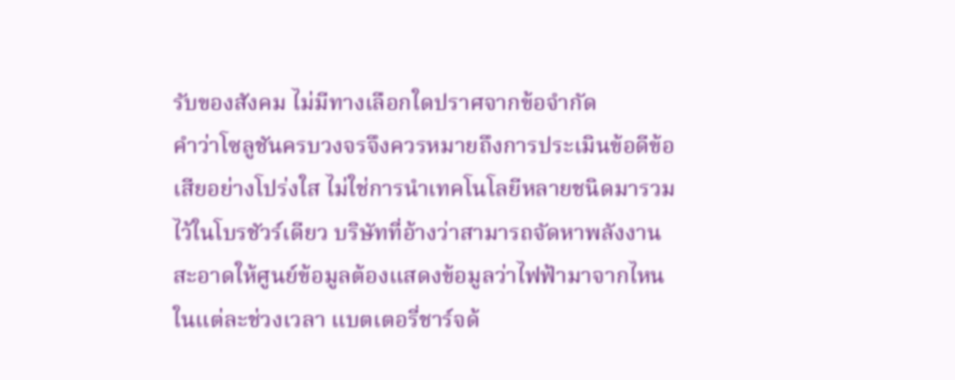รับของสังคม ไม่มีทางเลือกใดปราศจากข้อจำกัด
คำว่าโซลูชันครบวงจรจึงควรหมายถึงการประเมินข้อดีข้อเสียอย่างโปร่งใส ไม่ใช่การนำเทคโนโลยีหลายชนิดมารวมไว้ในโบรชัวร์เดียว บริษัทที่อ้างว่าสามารถจัดหาพลังงานสะอาดให้ศูนย์ข้อมูลต้องแสดงข้อมูลว่าไฟฟ้ามาจากไหนในแต่ละช่วงเวลา แบตเตอรี่ชาร์จด้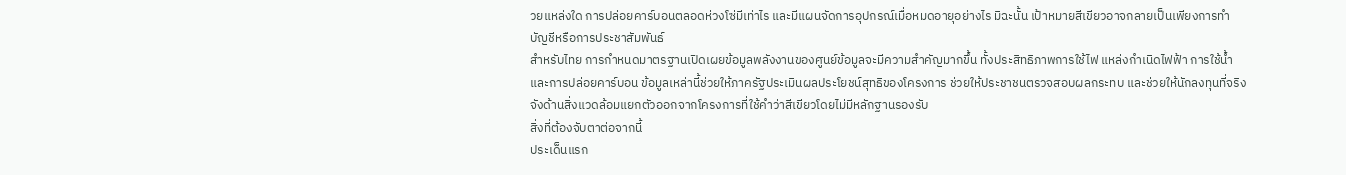วยแหล่งใด การปล่อยคาร์บอนตลอดห่วงโซ่มีเท่าไร และมีแผนจัดการอุปกรณ์เมื่อหมดอายุอย่างไร มิฉะนั้น เป้าหมายสีเขียวอาจกลายเป็นเพียงการทำบัญชีหรือการประชาสัมพันธ์
สำหรับไทย การกำหนดมาตรฐานเปิดเผยข้อมูลพลังงานของศูนย์ข้อมูลจะมีความสำคัญมากขึ้น ทั้งประสิทธิภาพการใช้ไฟ แหล่งกำเนิดไฟฟ้า การใช้น้ำ และการปล่อยคาร์บอน ข้อมูลเหล่านี้ช่วยให้ภาครัฐประเมินผลประโยชน์สุทธิของโครงการ ช่วยให้ประชาชนตรวจสอบผลกระทบ และช่วยให้นักลงทุนที่จริงจังด้านสิ่งแวดล้อมแยกตัวออกจากโครงการที่ใช้คำว่าสีเขียวโดยไม่มีหลักฐานรองรับ
สิ่งที่ต้องจับตาต่อจากนี้
ประเด็นแรก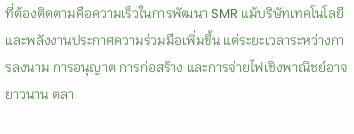ที่ต้องติดตามคือความเร็วในการพัฒนา SMR แม้บริษัทเทคโนโลยีและพลังงานประกาศความร่วมมือเพิ่มขึ้น แต่ระยะเวลาระหว่างการลงนาม การอนุญาต การก่อสร้าง และการจ่ายไฟเชิงพาณิชย์อาจยาวนาน ตลา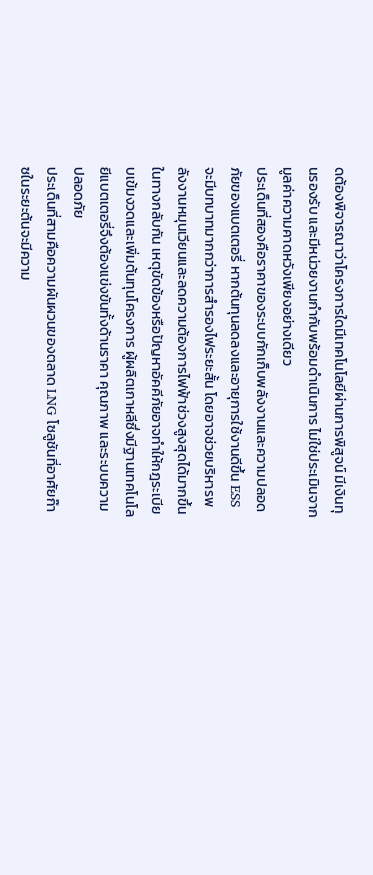ดต้องพิจารณาว่าโครงการใดมีเทคโนโลยีผ่านการพิสูจน์ มีเงินทุนรองรับ และมีหน่วยงานกำกับพร้อมดำเนินการ ไม่ใช่ประเมินจากมูลค่าความคาดหวังเพียงอย่างเดียว
ประเด็นที่สองคือราคาของระบบกักเก็บพลังงานและความปลอดภัยของแบตเตอรี่ หากต้นทุนลดลงและอายุการใช้งานดีขึ้น ESS จะมีบทบาทมากกว่าการสำรองไฟระยะสั้น โดยอาจช่วยบริหารพลังงานหมุนเวียนและลดความต้องการไฟฟ้าช่วงสูงสุดได้มากขึ้น ในทางกลับกัน เหตุขัดข้องหรือปัญหาอัคคีภัยอาจทำให้กฎระเบียบเข้มงวดและเพิ่มต้นทุนโครงการ ผู้ผลิตเกาหลีซึ่งมีฐานเทคโนโลยีแบตเตอรี่จึงต้องแข่งขันทั้งด้านราคา คุณภาพ และระบบความปลอดภัย
ประเด็นที่สามคือความผันผวนของตลาด LNG โซลูชันที่อาศัยก๊าซในระยะต้นจะมีความ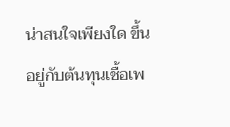น่าสนใจเพียงใด ขึ้นอยู่กับต้นทุนเชื้อเพ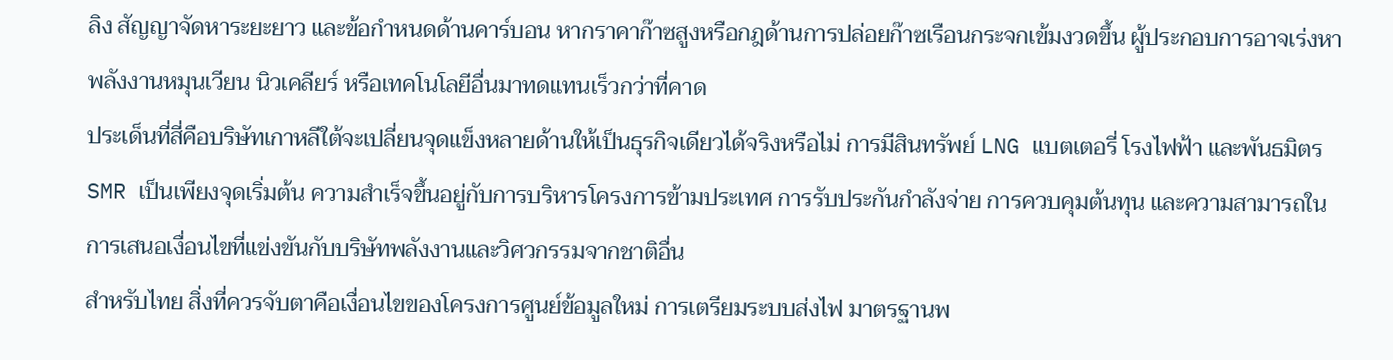ลิง สัญญาจัดหาระยะยาว และข้อกำหนดด้านคาร์บอน หากราคาก๊าซสูงหรือกฎด้านการปล่อยก๊าซเรือนกระจกเข้มงวดขึ้น ผู้ประกอบการอาจเร่งหาพลังงานหมุนเวียน นิวเคลียร์ หรือเทคโนโลยีอื่นมาทดแทนเร็วกว่าที่คาด
ประเด็นที่สี่คือบริษัทเกาหลีใต้จะเปลี่ยนจุดแข็งหลายด้านให้เป็นธุรกิจเดียวได้จริงหรือไม่ การมีสินทรัพย์ LNG แบตเตอรี่ โรงไฟฟ้า และพันธมิตร SMR เป็นเพียงจุดเริ่มต้น ความสำเร็จขึ้นอยู่กับการบริหารโครงการข้ามประเทศ การรับประกันกำลังจ่าย การควบคุมต้นทุน และความสามารถในการเสนอเงื่อนไขที่แข่งขันกับบริษัทพลังงานและวิศวกรรมจากชาติอื่น
สำหรับไทย สิ่งที่ควรจับตาคือเงื่อนไขของโครงการศูนย์ข้อมูลใหม่ การเตรียมระบบส่งไฟ มาตรฐานพ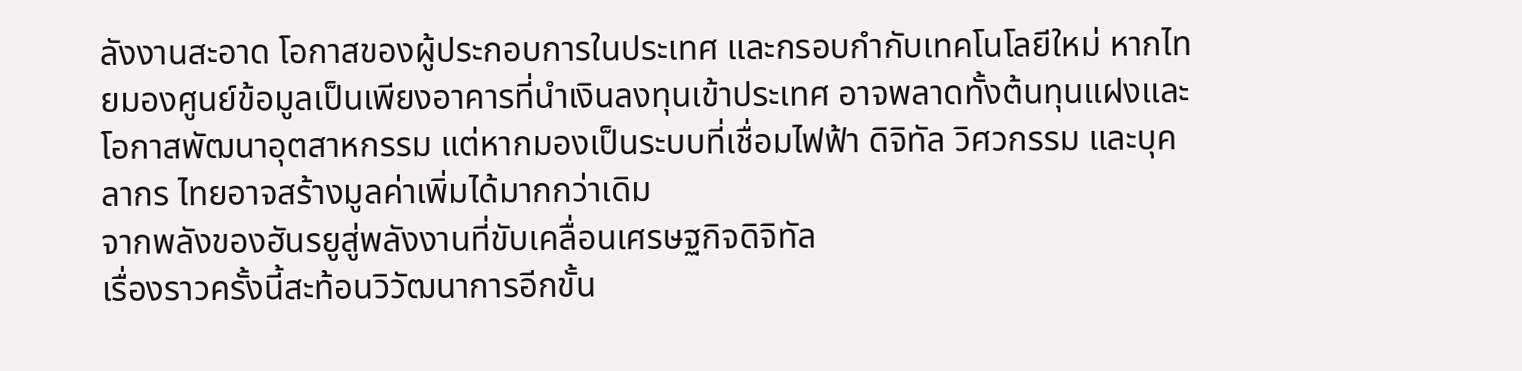ลังงานสะอาด โอกาสของผู้ประกอบการในประเทศ และกรอบกำกับเทคโนโลยีใหม่ หากไทยมองศูนย์ข้อมูลเป็นเพียงอาคารที่นำเงินลงทุนเข้าประเทศ อาจพลาดทั้งต้นทุนแฝงและโอกาสพัฒนาอุตสาหกรรม แต่หากมองเป็นระบบที่เชื่อมไฟฟ้า ดิจิทัล วิศวกรรม และบุคลากร ไทยอาจสร้างมูลค่าเพิ่มได้มากกว่าเดิม
จากพลังของฮันรยูสู่พลังงานที่ขับเคลื่อนเศรษฐกิจดิจิทัล
เรื่องราวครั้งนี้สะท้อนวิวัฒนาการอีกขั้น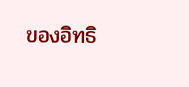ของอิทธิ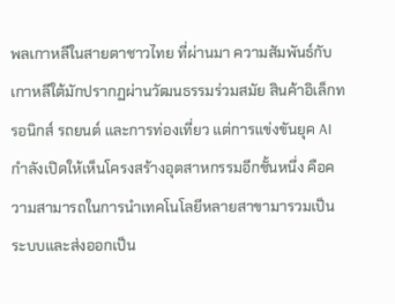พลเกาหลีในสายตาชาวไทย ที่ผ่านมา ความสัมพันธ์กับเกาหลีใต้มักปรากฏผ่านวัฒนธรรมร่วมสมัย สินค้าอิเล็กทรอนิกส์ รถยนต์ และการท่องเที่ยว แต่การแข่งขันยุค AI กำลังเปิดให้เห็นโครงสร้างอุตสาหกรรมอีกชั้นหนึ่ง คือความสามารถในการนำเทคโนโลยีหลายสาขามารวมเป็นระบบและส่งออกเป็น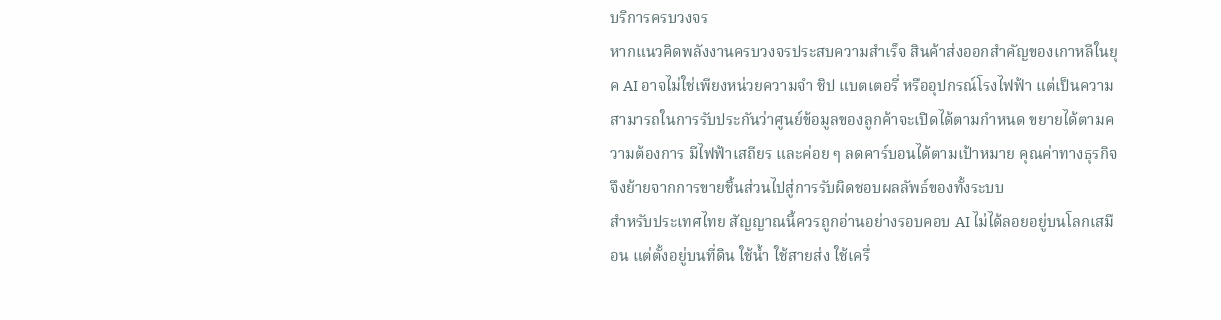บริการครบวงจร
หากแนวคิดพลังงานครบวงจรประสบความสำเร็จ สินค้าส่งออกสำคัญของเกาหลีในยุค AI อาจไม่ใช่เพียงหน่วยความจำ ชิป แบตเตอรี่ หรืออุปกรณ์โรงไฟฟ้า แต่เป็นความสามารถในการรับประกันว่าศูนย์ข้อมูลของลูกค้าจะเปิดได้ตามกำหนด ขยายได้ตามความต้องการ มีไฟฟ้าเสถียร และค่อย ๆ ลดคาร์บอนได้ตามเป้าหมาย คุณค่าทางธุรกิจจึงย้ายจากการขายชิ้นส่วนไปสู่การรับผิดชอบผลลัพธ์ของทั้งระบบ
สำหรับประเทศไทย สัญญาณนี้ควรถูกอ่านอย่างรอบคอบ AI ไม่ได้ลอยอยู่บนโลกเสมือน แต่ตั้งอยู่บนที่ดิน ใช้น้ำ ใช้สายส่ง ใช้เครื่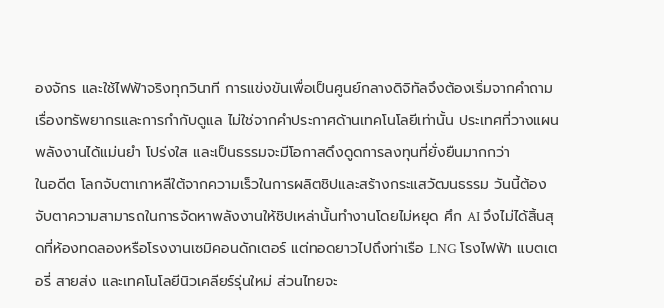องจักร และใช้ไฟฟ้าจริงทุกวินาที การแข่งขันเพื่อเป็นศูนย์กลางดิจิทัลจึงต้องเริ่มจากคำถามเรื่องทรัพยากรและการกำกับดูแล ไม่ใช่จากคำประกาศด้านเทคโนโลยีเท่านั้น ประเทศที่วางแผนพลังงานได้แม่นยำ โปร่งใส และเป็นธรรมจะมีโอกาสดึงดูดการลงทุนที่ยั่งยืนมากกว่า
ในอดีต โลกจับตาเกาหลีใต้จากความเร็วในการผลิตชิปและสร้างกระแสวัฒนธรรม วันนี้ต้องจับตาความสามารถในการจัดหาพลังงานให้ชิปเหล่านั้นทำงานโดยไม่หยุด ศึก AI จึงไม่ได้สิ้นสุดที่ห้องทดลองหรือโรงงานเซมิคอนดักเตอร์ แต่ทอดยาวไปถึงท่าเรือ LNG โรงไฟฟ้า แบตเตอรี่ สายส่ง และเทคโนโลยีนิวเคลียร์รุ่นใหม่ ส่วนไทยจะ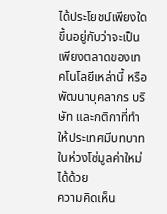ได้ประโยชน์เพียงใด ขึ้นอยู่กับว่าจะเป็นเพียงตลาดของเทคโนโลยีเหล่านี้ หรือพัฒนาบุคลากร บริษัท และกติกาที่ทำให้ประเทศมีบทบาทในห่วงโซ่มูลค่าใหม่ได้ด้วย
ความคิดเห็น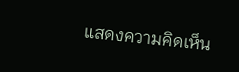แสดงความคิดเห็น